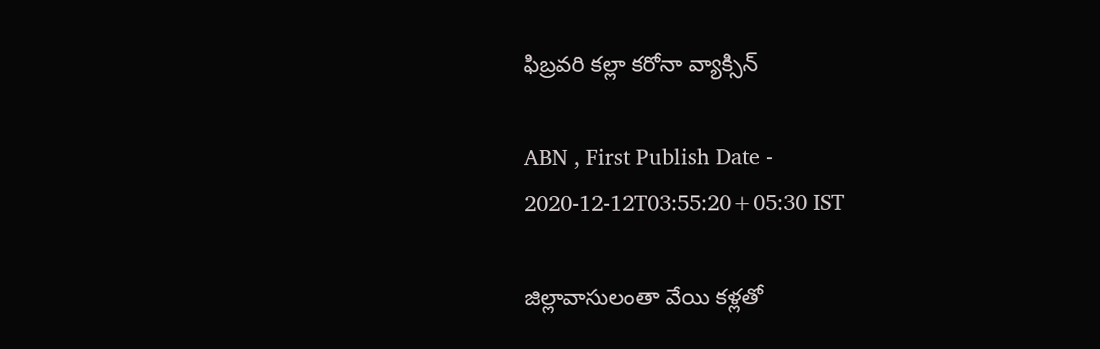ఫిబ్రవరి కల్లా కరోనా వ్యాక్సిన్‌

ABN , First Publish Date - 2020-12-12T03:55:20+05:30 IST

జిల్లావాసులంతా వేయి కళ్లతో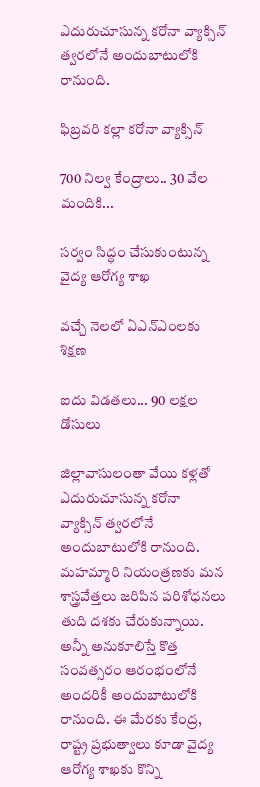ఎదురుచూసున్న కరోనా వ్యాక్సిన్‌ త్వరలోనే అందుబాటులోకి రానుంది.

ఫిబ్రవరి కల్లా కరోనా వ్యాక్సిన్‌

700 నిల్వ కేంద్రాలు.. 30 వేల మందికి...

సర్వం సిద్ధం చేసుకుంటున్న వైద్య ఆరోగ్య శాఖ

వచ్చే నెలలో ఏఎన్‌ఎంలకు శిక్షణ

ఐదు విడతలు... 90 లక్షల డోసులు

జిల్లావాసులంతా వేయి కళ్లతో ఎదురుచూసున్న కరోనా  వ్యాక్సిన్‌ త్వరలోనే అందుబాటులోకి రానుంది. మహమ్మారి నియంత్రణకు మన శాస్త్రవేత్తలు జరిపిన పరిశోధనలు తుది దశకు చేరుకున్నాయి. అన్నీ అనుకూలిస్తే కొత్త సంవత్సరం ఆరంభంలోనే అందరికీ అందుబాటులోకి రానుంది. ఈ మేరకు కేంద్ర, రాష్ట్ర ప్రభుత్వాలు కూడా వైద్య ఆరోగ్య శాఖకు కొన్ని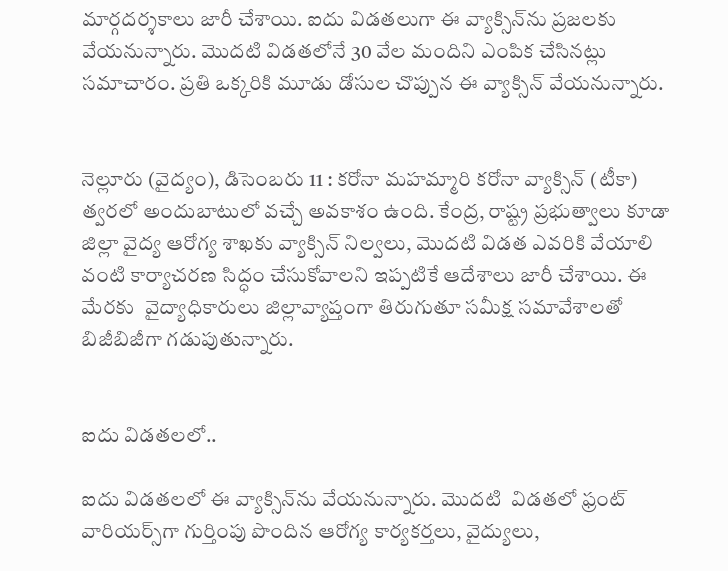మార్గదర్శకాలు జారీ చేశాయి. ఐదు విడతలుగా ఈ వ్యాక్సిన్‌ను ప్రజలకు వేయనున్నారు. మొదటి విడతలోనే 30 వేల మందిని ఎంపిక చేసినట్లు సమాచారం. ప్రతి ఒక్కరికి మూడు డోసుల చొప్పున ఈ వ్యాక్సిన్‌ వేయనున్నారు.


నెల్లూరు (వైద్యం), డిసెంబరు 11 : కరోనా మహమ్మారి కరోనా వ్యాక్సిన్‌ (టీకా) త్వరలో అందుబాటులో వచ్చే అవకాశం ఉంది. కేంద్ర, రాష్ట్ర ప్రభుత్వాలు కూడా జిల్లా వైద్య ఆరోగ్య శాఖకు వ్యాక్సిన్‌ నిల్వలు, మొదటి విడత ఎవరికి వేయాలి వంటి కార్యాచరణ సిద్ధం చేసుకోవాలని ఇప్పటికే ఆదేశాలు జారీ చేశాయి. ఈ మేరకు  వైద్యాధికారులు జిల్లావ్యాప్తంగా తిరుగుతూ సమీక్ష సమావేశాలతో బిజీబిజీగా గడుపుతున్నారు.


ఐదు విడతలలో..

ఐదు విడతలలో ఈ వ్యాక్సిన్‌ను వేయనున్నారు. మొదటి  విడతలో ఫ్రంట్‌ వారియర్స్‌గా గుర్తింపు పొందిన ఆరోగ్య కార్యకర్తలు, వైద్యులు,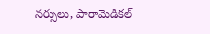నర్సులు, పారామెడికల్‌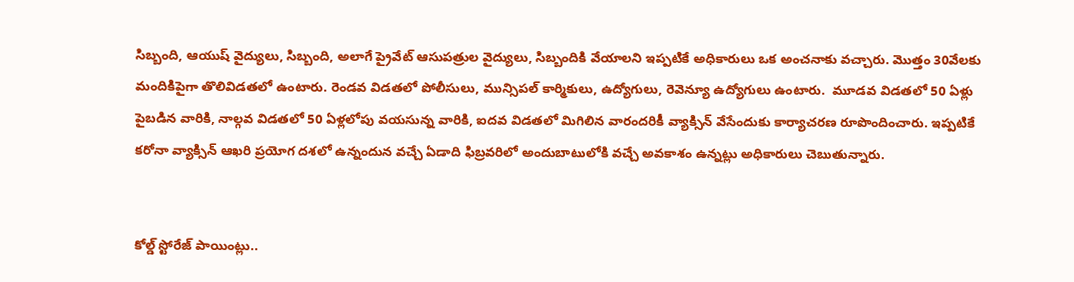సిబ్బంది, ఆయుష్‌ వైద్యులు, సిబ్బంది, అలాగే ప్రైవేట్‌ ఆసుపత్రుల వైద్యులు, సిబ్బందికి వేయాలని ఇప్పటికే అధికారులు ఒక అంచనాకు వచ్చారు. మొత్తం 30వేలకు మందికిపైగా తొలివిడతలో ఉంటారు. రెండవ విడతలో పోలీసులు, మున్సిపల్‌ కార్మికులు, ఉద్యోగులు, రెవెన్యూ ఉద్యోగులు ఉంటారు.  మూడవ విడతలో 50 ఏళ్లు పైబడిన వారికి, నాల్గవ విడతలో 50 ఏళ్లలోపు వయసున్న వారికి, ఐదవ విడతలో మిగిలిన వారందరికీ వ్యాక్సిన్‌ వేసేందుకు కార్యాచరణ రూపొందించారు. ఇప్పటికే కరోనా వ్యాక్సిన్‌ ఆఖరి ప్రయోగ దశలో ఉన్నందున వచ్చే ఏడాది ఫిబ్రవరిలో అందుబాటులోకి వచ్చే అవకాశం ఉన్నట్లు అధికారులు చెబుతున్నారు.


కోల్డ్‌ స్టోరేజ్‌ పాయింట్లు..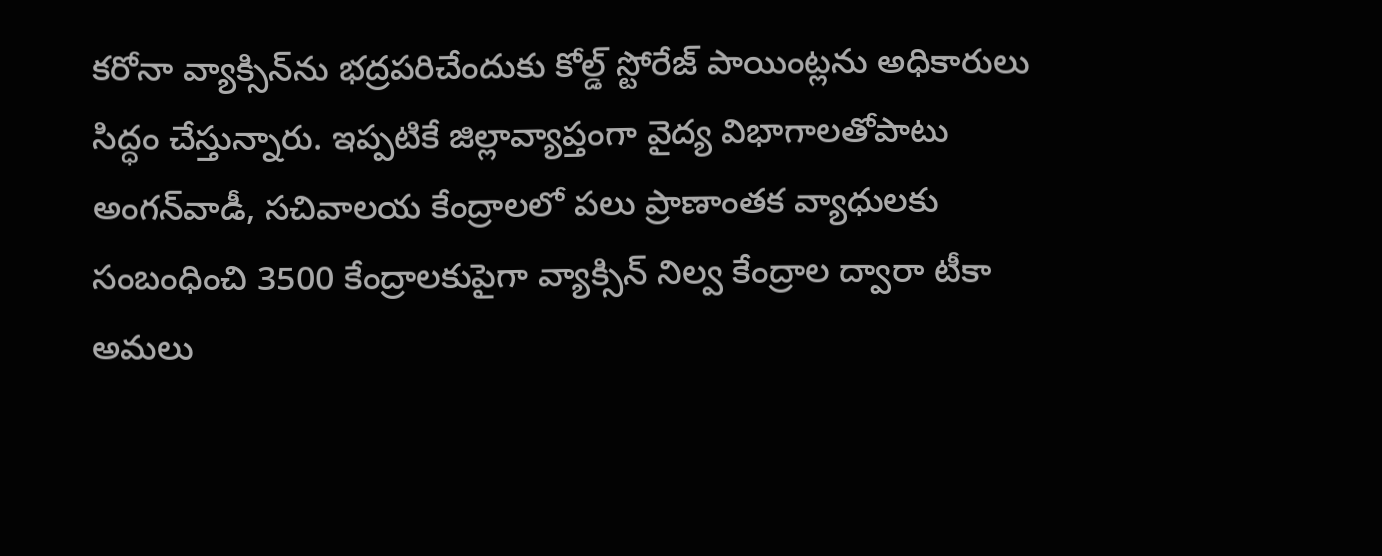కరోనా వ్యాక్సిన్‌ను భద్రపరిచేందుకు కోల్డ్‌ స్టోరేజ్‌ పాయింట్లను అధికారులు సిద్ధం చేస్తున్నారు. ఇప్పటికే జిల్లావ్యాప్తంగా వైద్య విభాగాలతోపాటు అంగన్‌వాడీ, సచివాలయ కేంద్రాలలో పలు ప్రాణాంతక వ్యాధులకు సంబంధించి 3500 కేంద్రాలకుపైగా వ్యాక్సిన్‌ నిల్వ కేంద్రాల ద్వారా టీకా అమలు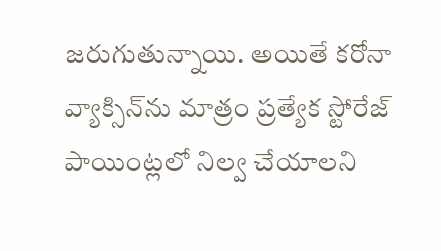జరుగుతున్నాయి. అయితే కరోనా వ్యాక్సిన్‌ను మాత్రం ప్రత్యేక స్టోరేజ్‌ పాయింట్లలో నిల్వ చేయాలని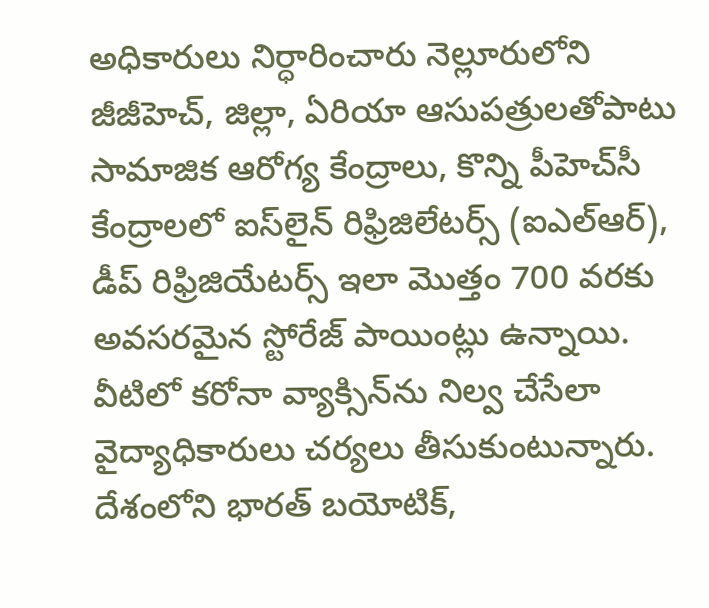అధికారులు నిర్ధారించారు నెల్లూరులోని జీజీహెచ్‌, జిల్లా, ఏరియా ఆసుపత్రులతోపాటు సామాజిక ఆరోగ్య కేంద్రాలు, కొన్ని పీహెచ్‌సీ కేంద్రాలలో ఐస్‌లైన్‌ రిఫ్రిజిలేటర్స్‌ (ఐఎల్‌ఆర్‌), డీప్‌ రిఫ్రిజియేటర్స్‌ ఇలా మొత్తం 700 వరకు అవసరమైన స్టోరేజ్‌ పాయింట్లు ఉన్నాయి. వీటిలో కరోనా వ్యాక్సిన్‌ను నిల్వ చేసేలా వైద్యాధికారులు చర్యలు తీసుకుంటున్నారు. దేశంలోని భారత్‌ బయోటిక్‌,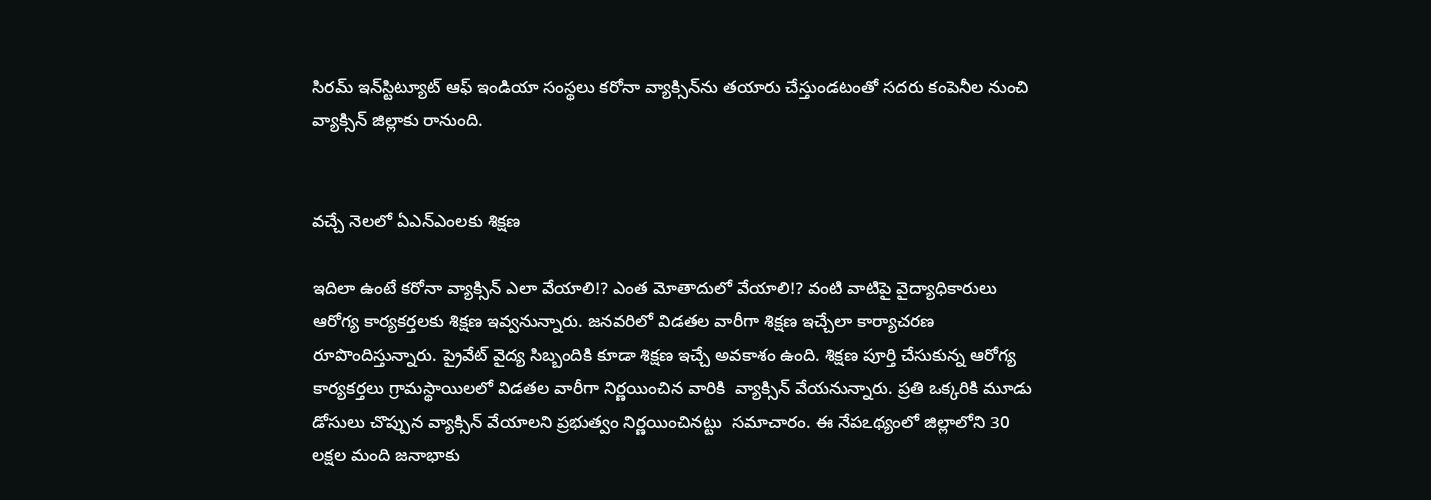సిరమ్‌ ఇన్‌స్టిట్యూట్‌ ఆఫ్‌ ఇండియా సంస్థలు కరోనా వ్యాక్సిన్‌ను తయారు చేస్తుండటంతో సదరు కంపెనీల నుంచి వ్యాక్సిన్‌ జిల్లాకు రానుంది.


వచ్చే నెలలో ఏఎన్‌ఎంలకు శిక్షణ

ఇదిలా ఉంటే కరోనా వ్యాక్సిన్‌ ఎలా వేయాలి!? ఎంత మోతాదులో వేయాలి!? వంటి వాటిపై వైద్యాధికారులు ఆరోగ్య కార్యకర్తలకు శిక్షణ ఇవ్వనున్నారు. జనవరిలో విడతల వారీగా శిక్షణ ఇచ్చేలా కార్యాచరణ రూపొందిస్తున్నారు. ప్రైవేట్‌ వైద్య సిబ్బందికి కూడా శిక్షణ ఇచ్చే అవకాశం ఉంది. శిక్షణ పూర్తి చేసుకున్న ఆరోగ్య కార్యకర్తలు గ్రామస్థాయిలలో విడతల వారీగా నిర్ణయించిన వారికి  వ్యాక్సిన్‌ వేయనున్నారు. ప్రతి ఒక్కరికి మూడు డోసులు చొప్పున వ్యాక్సిన్‌ వేయాలని ప్రభుత్వం నిర్ణయించినట్టు  సమాచారం. ఈ నేపఽథ్యంలో జిల్లాలోని 30 లక్షల మంది జనాభాకు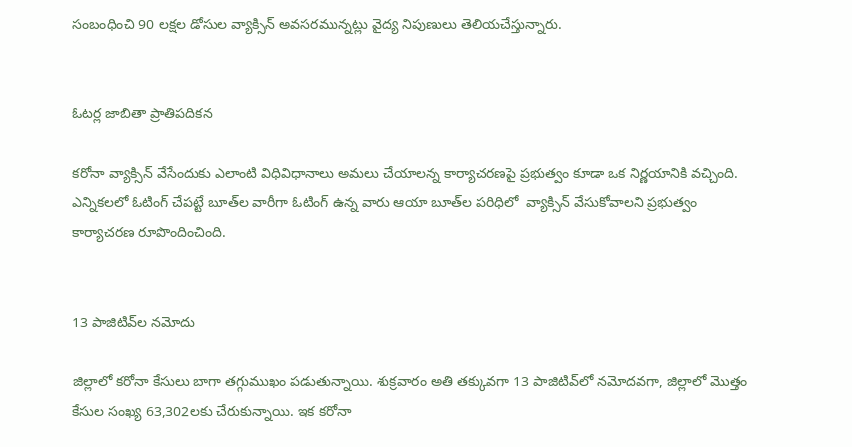సంబంధించి 90 లక్షల డోసుల వ్యాక్సిన్‌ అవసరమున్నట్లు వైద్య నిపుణులు తెలియచేస్తున్నారు.


ఓటర్ల జాబితా ప్రాతిపదికన

కరోనా వ్యాక్సిన్‌ వేసేందుకు ఎలాంటి విధివిధానాలు అమలు చేయాలన్న కార్యాచరణపై ప్రభుత్వం కూడా ఒక నిర్ణయానికి వచ్చింది. ఎన్నికలలో ఓటింగ్‌ చేపట్టే బూత్‌ల వారీగా ఓటింగ్‌ ఉన్న వారు ఆయా బూత్‌ల పరిధిలో  వ్యాక్సిన్‌ వేసుకోవాలని ప్రభుత్వం కార్యాచరణ రూపొందించింది.


13 పాజిటివ్‌ల నమోదు

జిల్లాలో కరోనా కేసులు బాగా తగ్గుముఖం పడుతున్నాయి. శుక్రవారం అతి తక్కువగా 13 పాజిటివ్‌లో నమోదవగా, జిల్లాలో మొత్తం కేసుల సంఖ్య 63,302లకు చేరుకున్నాయి. ఇక కరోనా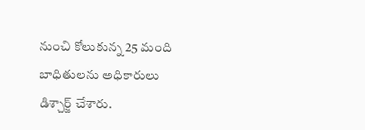నుంచి కోలుకున్న 25 మంది బాధితులను అధికారులు డిశ్చార్జ్‌ చేశారు.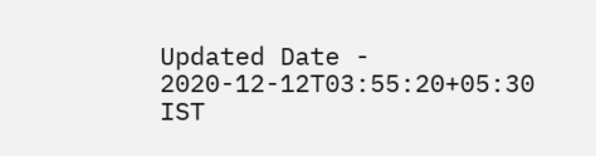Updated Date - 2020-12-12T03:55:20+05:30 IST